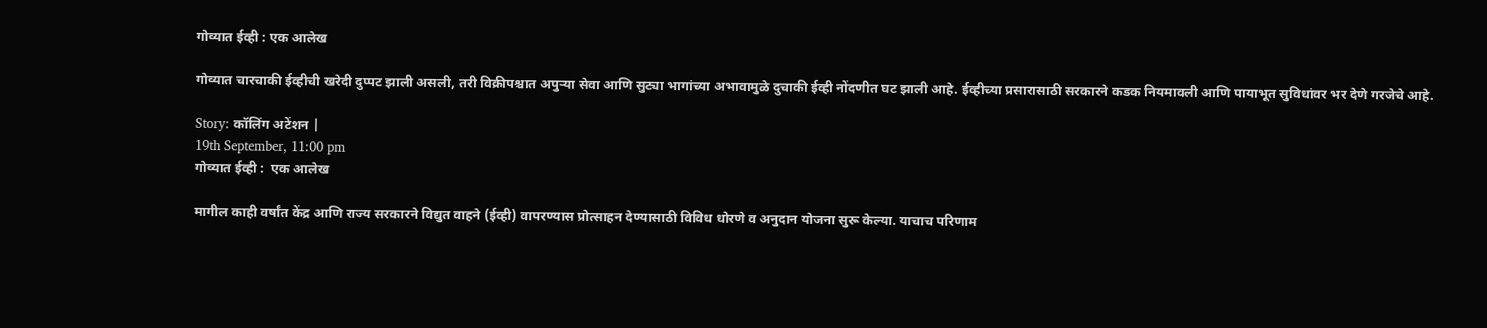गोव्यात ईव्ही : एक आलेख

गोव्यात चारचाकी ईव्हीची खरेदी दुप्पट झाली असली, तरी विक्रीपश्चात अपुऱ्या सेवा आणि सुट्या भागांच्या अभावामुळे दुचाकी ईव्ही नोंदणीत घट झाली आहे. ईव्हीच्या प्रसारासाठी सरकारने कडक नियमावली आणि पायाभूत सुविधांवर भर देणे गरजेचे आहे.

Story: कॉलिंग अटेंशन |
19th September, 11:00 pm
गोव्यात ईव्ही :  एक आलेख

मागील काही वर्षांत केंद्र आणि राज्य सरकारने विद्युत वाहने (ईव्ही) वापरण्यास प्रोत्साहन देण्यासाठी विविध धोरणे व अनुदान योजना सुरू केल्या. याचाच परिणाम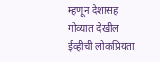म्हणून देशासह गोव्यात देखील ईव्हीची लोकप्रियता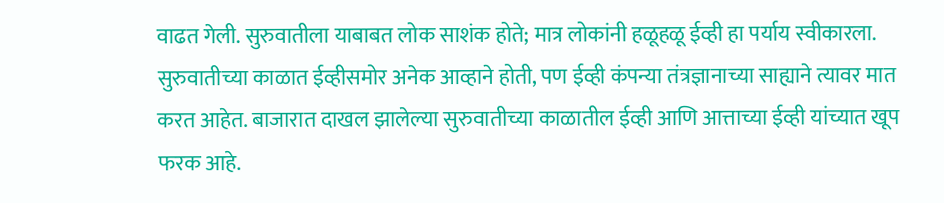वाढत गेली. सुरुवातीला याबाबत लोक साशंक होते; मात्र लोकांनी हळूहळू ईव्ही हा पर्याय स्वीकारला. सुरुवातीच्या काळात ईव्हीसमोर अनेक आव्हाने होती, पण ईव्ही कंपन्या तंत्रज्ञानाच्या साह्याने त्यावर मात करत आहेत. बाजारात दाखल झालेल्या सुरुवातीच्या काळातील ईव्ही आणि आत्ताच्या ईव्ही यांच्यात खूप फरक आहे.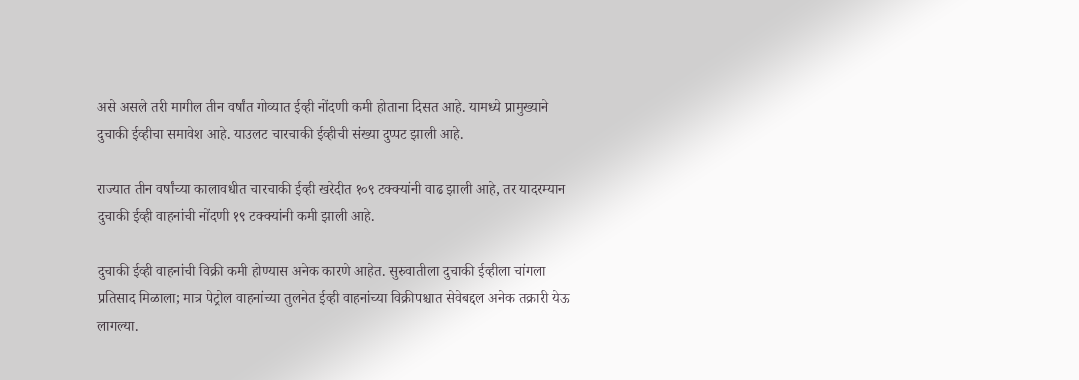असे असले तरी मागील तीन वर्षांत गोव्यात ईव्ही नोंदणी कमी होताना दिसत आहे. यामध्ये प्रामुख्याने दुचाकी ईव्हीचा समावेश आहे. याउलट चारचाकी ईव्हीची संख्या दुप्पट झाली आहे.

राज्यात तीन वर्षांच्या कालावधीत चारचाकी ईव्ही खरेदीत १०९ टक्क्यांनी वाढ झाली आहे, तर यादरम्यान दुचाकी ईव्ही वाहनांची नोंदणी १९ टक्क्यांनी कमी झाली आहे.

दुचाकी ईव्ही वाहनांची विक्री कमी होण्यास अनेक कारणे आहेत. सुरुवातीला दुचाकी ईव्हीला चांगला प्रतिसाद मिळाला; मात्र पेट्रोल वाहनांच्या तुलनेत ईव्ही वाहनांच्या विक्रीपश्चात सेवेबद्दल अनेक तक्रारी येऊ लागल्या.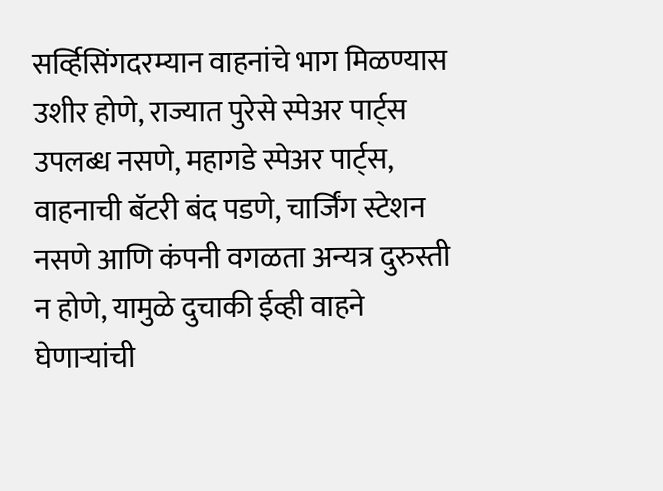सर्व्हिसिंगदरम्यान वाहनांचे भाग मिळण्यास उशीर होणे, राज्यात पुरेसे स्पेअर पार्ट्स उपलब्ध नसणे, महागडे स्पेअर पार्ट्स, वाहनाची बॅटरी बंद पडणे, चार्जिंग स्टेशन नसणे आणि कंपनी वगळता अन्यत्र दुरुस्ती न होणे, यामुळे दुचाकी ईव्ही वाहने घेणाऱ्यांची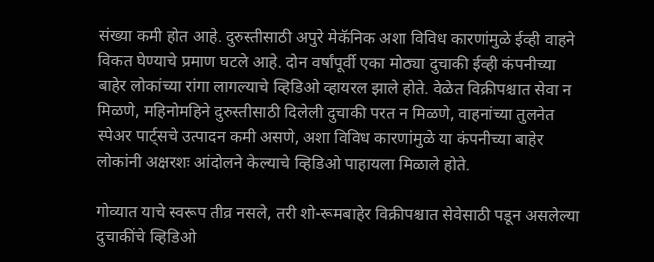संख्या कमी होत आहे. दुरुस्तीसाठी अपुरे मेकॅनिक अशा विविध कारणांमुळे ईव्ही वाहने विकत घेण्याचे प्रमाण घटले आहे. दोन वर्षांपूर्वी एका मोठ्या दुचाकी ईव्ही कंपनीच्या बाहेर लोकांच्या रांगा लागल्याचे व्हिडिओ व्हायरल झाले होते. वेळेत विक्रीपश्चात सेवा न मिळणे, महिनोमहिने दुरुस्तीसाठी दिलेली दुचाकी परत न मिळणे, वाहनांच्या तुलनेत स्पेअर पार्ट्सचे उत्पादन कमी असणे, अशा विविध कारणांमुळे या कंपनीच्या बाहेर लोकांनी अक्षरशः आंदोलने केल्याचे व्हिडिओ पाहायला मिळाले होते.

गोव्यात याचे स्वरूप तीव्र नसले, तरी शो-रूमबाहेर विक्रीपश्चात सेवेसाठी पडून असलेल्या दुचाकींचे व्हिडिओ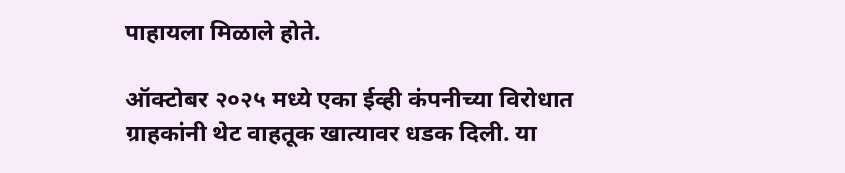पाहायला मिळाले होते.

ऑक्टोबर २०२५ मध्ये एका ईव्ही कंपनीच्या विरोधात ग्राहकांनी थेट वाहतूक खात्यावर धडक दिली. या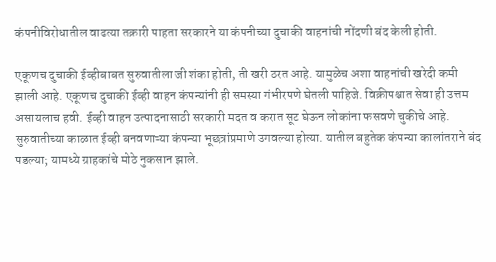कंपनीविरोधातील वाढत्या तक्रारी पाहता सरकारने या कंपनीच्या दुचाकी वाहनांची नोंदणी बंद केली होती.

एकूणच दुचाकी ईव्हीबाबत सुरुवातीला जी शंका होती, ती खरी ठरत आहे. यामुळेच अशा वाहनांची खरेदी कमी झाली आहे. एकूणच दुचाकी ईव्ही वाहन कंपन्यांनी ही समस्या गंभीरपणे घेतली पाहिजे. विक्रीपश्चात सेवा ही उत्तम असायलाच हवी. ईव्ही वाहन उत्पादनासाठी सरकारी मदत व करात सूट घेऊन लोकांना फसवणे चुकीचे आहे. सुरुवातीच्या काळात ईव्ही बनवणाऱ्या कंपन्या भूछत्रांप्रमाणे उगवल्या होत्या. यातील बहुतेक कंपन्या कालांतराने बंद पडल्या; यामध्ये ग्राहकांचे मोठे नुकसान झाले.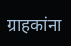ग्राहकांना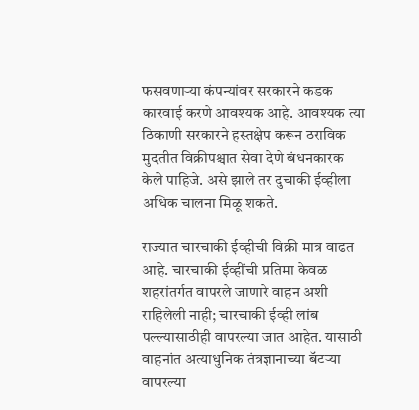फसवणाऱ्या कंपन्यांवर सरकारने कडक कारवाई करणे आवश्यक आहे. आवश्यक त्या ठिकाणी सरकारने हस्तक्षेप करून ठराविक मुदतीत विक्रीपश्चात सेवा देणे बंधनकारक केले पाहिजे. असे झाले तर दुचाकी ईव्हीला अधिक चालना मिळू शकते.

राज्यात चारचाकी ईव्हीची विक्री मात्र वाढत आहे. चारचाकी ईव्हींची प्रतिमा केवळ शहरांतर्गत वापरले जाणारे वाहन अशी राहिलेली नाही; चारचाकी ईव्ही लांब पल्ल्यासाठीही वापरल्या जात आहेत. यासाठी वाहनांत अत्याधुनिक तंत्रज्ञानाच्या बॅटऱ्या वापरल्या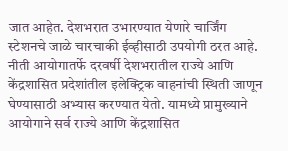जात आहेत. देशभरात उभारण्यात येणारे चार्जिंग स्टेशनचे जाळे चारचाकी ईव्हीसाठी उपयोगी ठरत आहे. नीती आयोगातर्फे दरवर्षी देशभरातील राज्ये आणि केंद्रशासित प्रदेशांतील इलेक्ट्रिक वाहनांची स्थिती जाणून घेण्यासाठी अभ्यास करण्यात येतो. यामध्ये प्रामुख्याने आयोगाने सर्व राज्ये आणि केंद्रशासित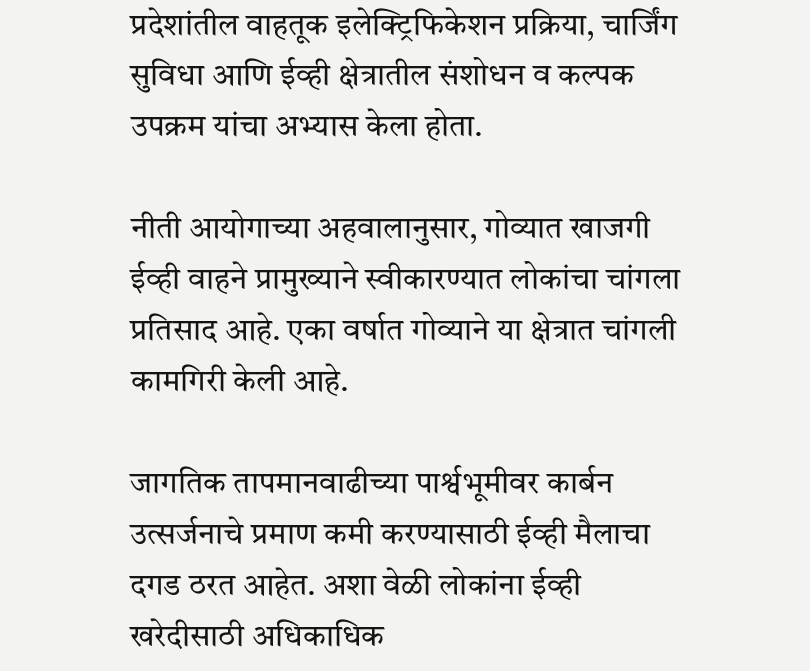प्रदेशांतील वाहतूक इलेक्ट्रिफिकेशन प्रक्रिया, चार्जिंग सुविधा आणि ईव्ही क्षेत्रातील संशोधन व कल्पक उपक्रम यांचा अभ्यास केला होता.

नीती आयोगाच्या अहवालानुसार, गोव्यात खाजगी ईव्ही वाहने प्रामुख्याने स्वीकारण्यात लोकांचा चांगला प्रतिसाद आहे. एका वर्षात गोव्याने या क्षेत्रात चांगली कामगिरी केली आहे.

जागतिक तापमानवाढीच्या पार्श्वभूमीवर कार्बन उत्सर्जनाचे प्रमाण कमी करण्यासाठी ईव्ही मैलाचा दगड ठरत आहेत. अशा वेळी लोकांना ईव्ही खरेदीसाठी अधिकाधिक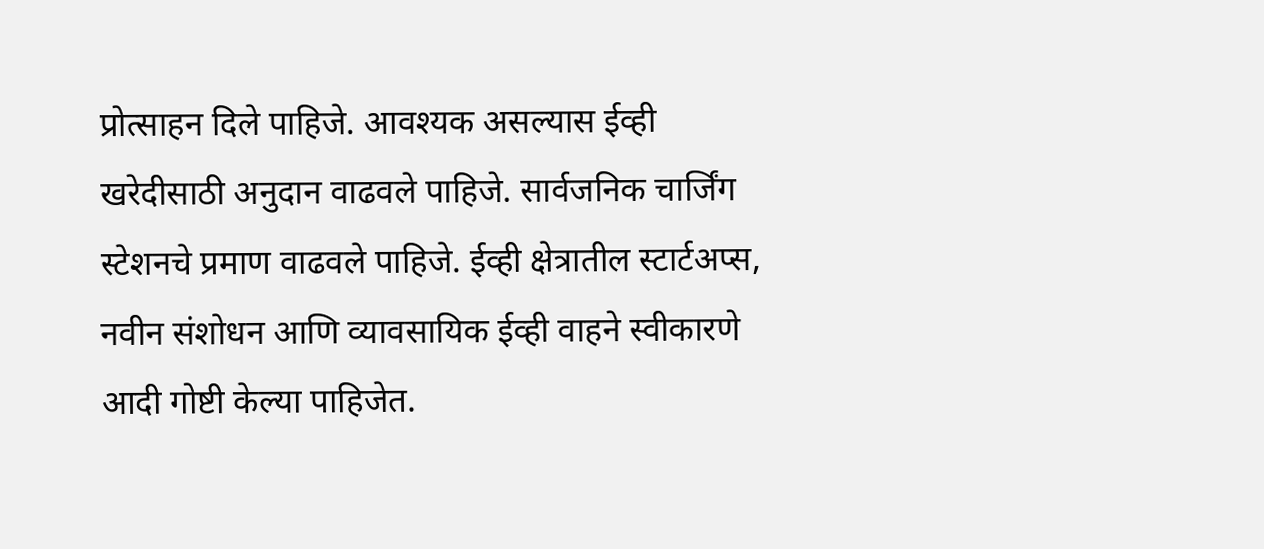प्रोत्साहन दिले पाहिजे. आवश्यक असल्यास ईव्ही खरेदीसाठी अनुदान वाढवले पाहिजे. सार्वजनिक चार्जिंग स्टेशनचे प्रमाण वाढवले पाहिजे. ईव्ही क्षेत्रातील स्टार्टअप्स, नवीन संशोधन आणि व्यावसायिक ईव्ही वाहने स्वीकारणे आदी गोष्टी केल्या पाहिजेत.